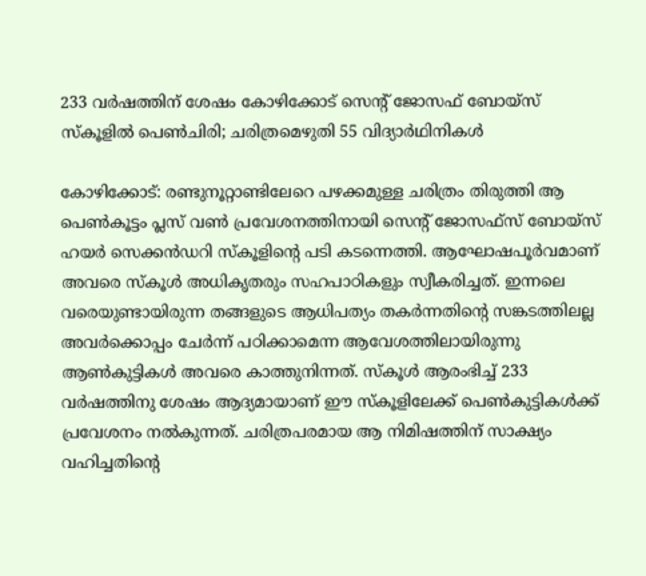233 വർഷത്തിന് ശേഷം കോഴിക്കോട് സെന്‍റ് ജോസഫ് ബോയ്സ് സ്കൂളിൽ പെൺചിരി; ചരിത്രമെഴുതി 55 വിദ്യാർഥിനികൾ

കോഴിക്കോട്: രണ്ടുനൂറ്റാണ്ടിലേറെ പഴക്കമുള്ള ചരിത്രം തിരുത്തി ആ പെൺകൂട്ടം പ്ലസ് വൺ പ്രവേശനത്തിനായി സെന്റ് ജോസഫ്സ് ബോയ്സ് ഹയർ സെക്കൻഡറി സ്കൂളിന്റെ പടി കടന്നെത്തി. ആഘോഷപൂർവമാണ് അവരെ സ്കൂൾ അധികൃതരും സഹപാഠികളും സ്വീകരിച്ചത്. ഇന്നലെ വരെയുണ്ടായിരുന്ന തങ്ങളുടെ ആധിപത്യം തകർന്നതിന്റെ സങ്കടത്തിലല്ല അവർക്കൊപ്പം ചേർന്ന് പഠിക്കാമെന്ന ആവേശത്തിലായിരുന്നു ആൺകുട്ടികൾ അവരെ കാത്തുനിന്നത്. സ്കൂൾ ആരംഭിച്ച് 233 വർഷത്തിനു ശേഷം ആദ്യമായാണ് ഈ സ്കൂളിലേക്ക് പെൺകുട്ടികൾക്ക് പ്രവേശനം നൽകുന്നത്. ചരിത്രപരമായ ആ നിമിഷത്തിന് സാക്ഷ്യം വഹിച്ചതിന്റെ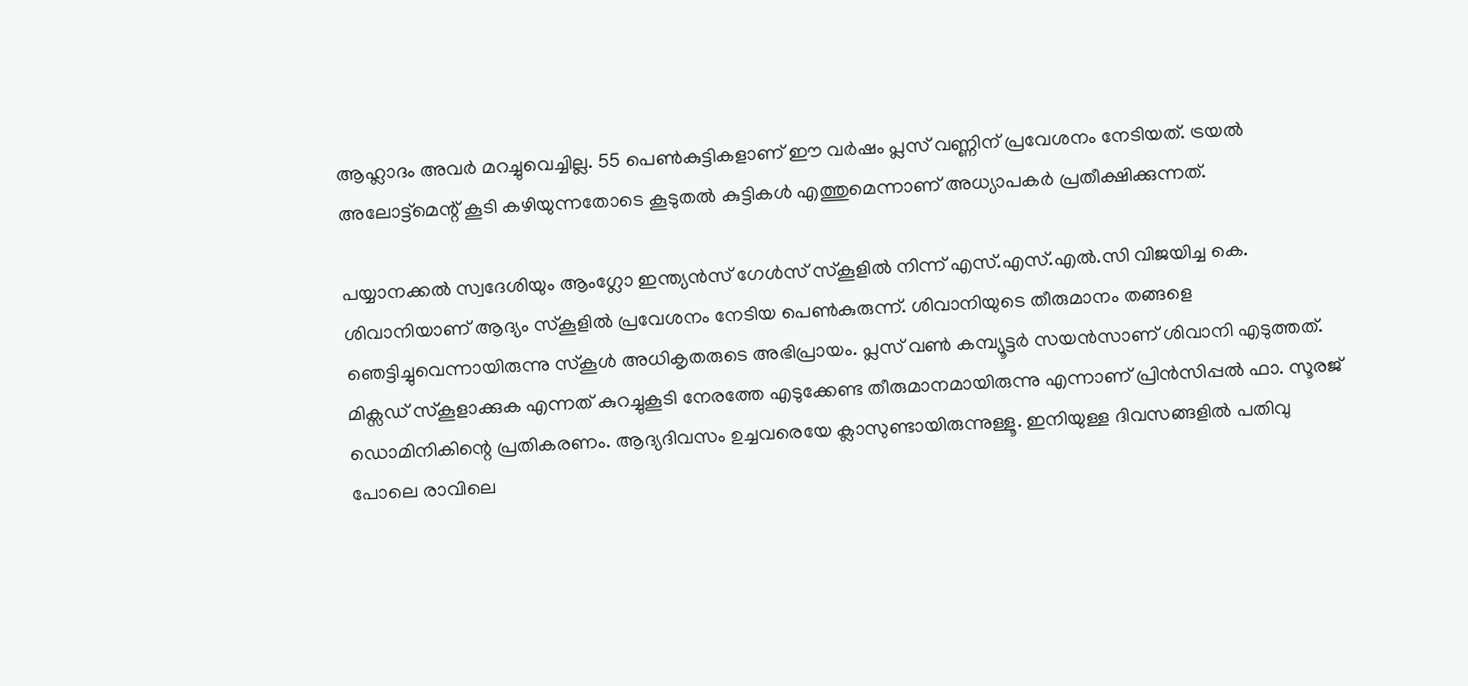ആഹ്ലാദം അവർ മറച്ചുവെച്ചില്ല. 55 പെൺകുട്ടികളാണ് ഈ വർഷം പ്ലസ് വണ്ണിന് പ്രവേശനം നേടിയത്. ട്രയൽ അലോട്ട്മെന്റ് കൂടി കഴിയുന്നതോടെ കൂടുതൽ കുട്ടികൾ എത്തുമെന്നാണ് അധ്യാപകർ പ്രതീക്ഷിക്കുന്നത്.

പയ്യാനക്കൽ സ്വദേശിയും ആംഗ്ലോ ഇന്ത്യൻസ് ഗേൾസ് സ്കൂളിൽ നിന്ന് എസ്.എസ്.എൽ.സി വിജയിച്ച കെ. ശിവാനിയാണ് ആദ്യം സ്കൂളിൽ പ്രവേശനം നേടിയ പെൺകുരുന്ന്. ശിവാനിയുടെ തീരുമാനം തങ്ങളെ ഞെട്ടിച്ചുവെന്നായിരുന്നു സ്കൂൾ അധികൃതരുടെ അഭിപ്രായം. പ്ലസ് വൺ കമ്പ്യൂട്ടർ സയൻസാണ് ശിവാനി എടുത്തത്. മിക്സഡ് സ്കൂളാക്കുക എന്നത് കുറച്ചുകൂടി നേരത്തേ എടുക്കേണ്ട തീരുമാനമായിരുന്നു എന്നാണ് പ്രിൻസിപ്പൽ ഫാ. സൂരജ് ഡൊമിനികിന്റെ പ്രതികരണം. ആദ്യദിവസം ഉച്ചവരെയേ ക്ലാസുണ്ടായിരുന്നുള്ളൂ. ഇനിയുള്ള ദിവസങ്ങളിൽ പതിവു പോലെ രാവിലെ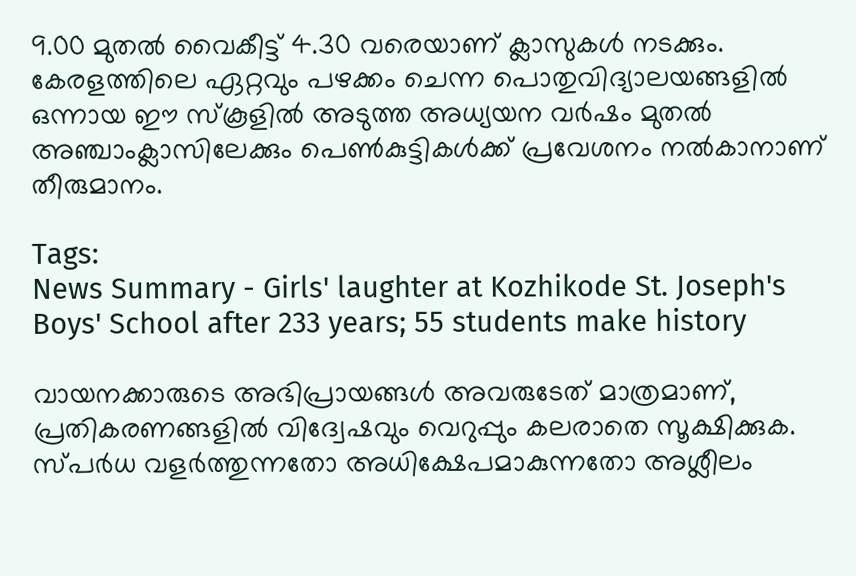9.00 മുതൽ വൈകീട്ട് 4.30 വരെയാണ് ക്ലാസുകൾ നടക്കും. കേരളത്തിലെ ഏറ്റവും പഴക്കം ചെന്ന പൊതുവിദ്യാലയങ്ങളിൽ ഒന്നായ ഈ സ്കൂളിൽ അടുത്ത അധ്യയന വർഷം മുതൽ അഞ്ചാംക്ലാസിലേക്കും പെൺകുട്ടികൾക്ക് പ്രവേശനം നൽകാനാണ് തീരുമാനം.

Tags:
News Summary - Girls' laughter at Kozhikode St. Joseph's Boys' School after 233 years; 55 students make history

വായനക്കാരുടെ അഭിപ്രായങ്ങള്‍ അവരുടേത് മാത്രമാണ്, പ്രതികരണങ്ങളിൽ വിദ്വേഷവും വെറുപ്പും കലരാതെ സൂക്ഷിക്കുക. സ്പർധ വളർത്തുന്നതോ അധിക്ഷേപമാകുന്നതോ അശ്ലീലം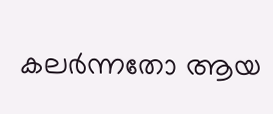കലർന്നതോ ആയ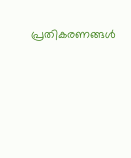പ്രതികരണങ്ങൾ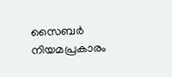സൈബർ നിയമപ്രകാരം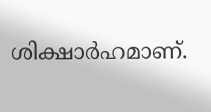ശിക്ഷാർഹമാണ്.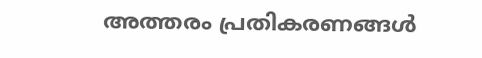അത്തരം പ്രതികരണങ്ങൾ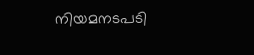നിയമനടപടി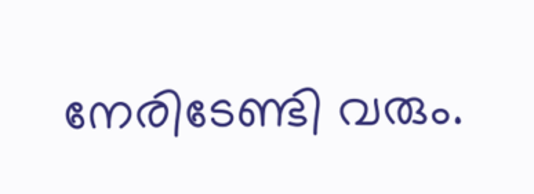നേരിടേണ്ടി വരും.